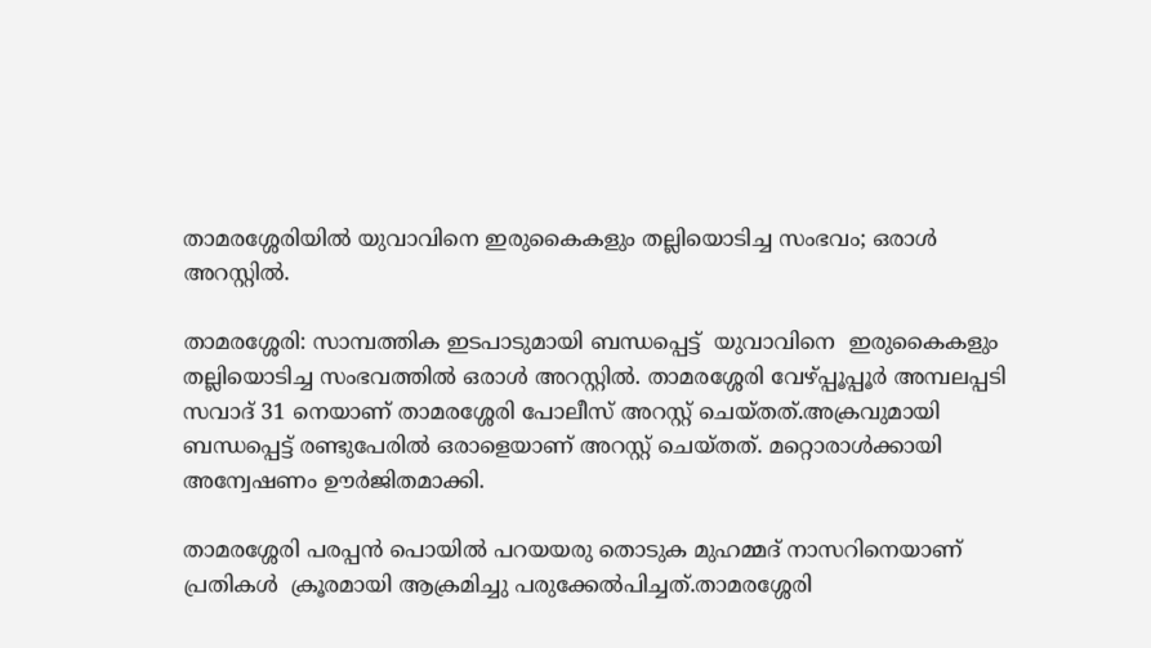താമരശ്ശേരിയിൽ യുവാവിനെ ഇരുകൈകളും തല്ലിയൊടിച്ച സംഭവം; ഒരാൾ അറസ്റ്റിൽ.

താമരശ്ശേരി: സാമ്പത്തിക ഇടപാടുമായി ബന്ധപ്പെട്ട്  യുവാവിനെ  ഇരുകൈകളും തല്ലിയൊടിച്ച സംഭവത്തിൽ ഒരാൾ അറസ്റ്റിൽ. താമരശ്ശേരി വേഴ്പ്പൂപ്പൂർ അമ്പലപ്പടി സവാദ് 31 നെയാണ് താമരശ്ശേരി പോലീസ് അറസ്റ്റ് ചെയ്തത്.അക്രവുമായി ബന്ധപ്പെട്ട് രണ്ടുപേരിൽ ഒരാളെയാണ് അറസ്റ്റ് ചെയ്തത്. മറ്റൊരാൾക്കായി അന്വേഷണം ഊർജിതമാക്കി.

താമരശ്ശേരി പരപ്പൻ പൊയിൽ പറയയരു തൊടുക മുഹമ്മദ് നാസറിനെയാണ് പ്രതികൾ  ക്രൂരമായി ആക്രമിച്ചു പരുക്കേൽപിച്ചത്.താമരശ്ശേരി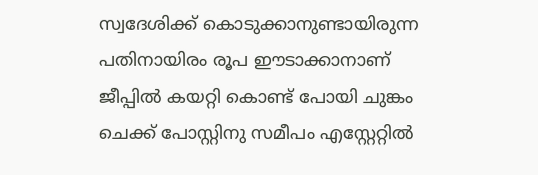സ്വദേശിക്ക് കൊടുക്കാനുണ്ടായിരുന്ന പതിനായിരം രൂപ ഈടാക്കാനാണ്  ജീപ്പിൽ കയറ്റി കൊണ്ട് പോയി ചുങ്കം ചെക്ക് പോസ്റ്റിനു സമീപം എസ്റ്റേറ്റിൽ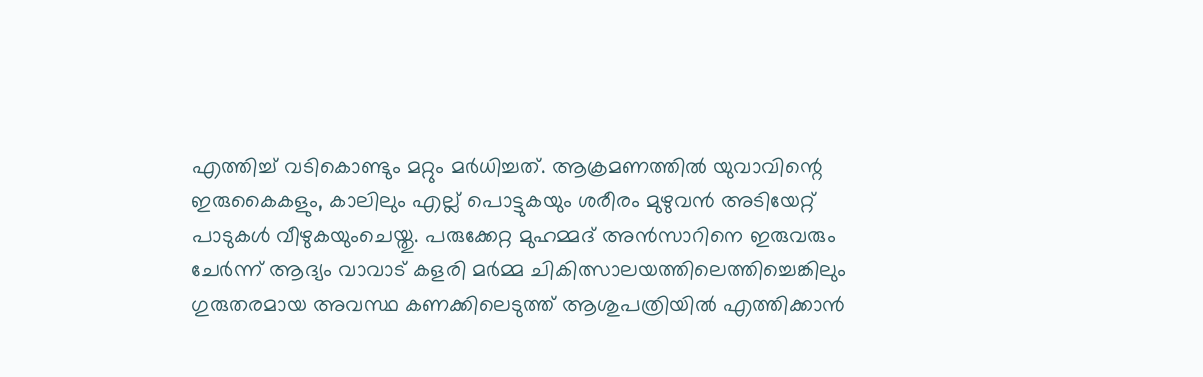എത്തിച്ച് വടികൊണ്ടും മറ്റും മർധിച്ചത്. ആക്രമണത്തിൽ യുവാവിന്റെ ഇരുകൈകളും, കാലിലും എല്ല് പൊട്ടുകയും ശരീരം മുഴുവൻ അടിയേറ്റ് പാടുകൾ വീഴുകയുംചെയ്തു. പരുക്കേറ്റ മുഹമ്മദ് അൻസാറിനെ ഇരുവരും ചേർന്ന് ആദ്യം വാവാട് കളരി മർമ്മ ചികിത്സാലയത്തിലെത്തിച്ചെങ്കിലും ഗുരുതരമായ അവസ്ഥ കണക്കിലെടുത്ത് ആശുപത്രിയിൽ എത്തിക്കാൻ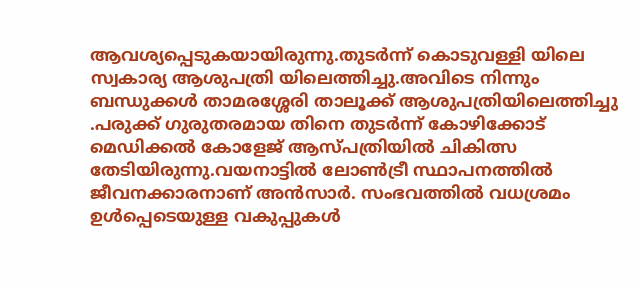ആവശ്യപ്പെടുകയായിരുന്നു.തുടർന്ന് കൊടുവള്ളി യിലെ സ്വകാര്യ ആശുപത്രി യിലെത്തിച്ചു.അവിടെ നിന്നും ബന്ധുക്കൾ താമരശ്ശേരി താലൂക്ക് ആശുപത്രിയിലെത്തിച്ചു .പരുക്ക് ഗുരുതരമായ തിനെ തുടർന്ന് കോഴിക്കോട് മെഡിക്കൽ കോളേജ് ആസ്പത്രിയിൽ ചികിത്സ തേടിയിരുന്നു.വയനാട്ടിൽ ലോൺട്രീ സ്ഥാപനത്തിൽ ജീവനക്കാരനാണ് അൻസാർ. സംഭവത്തില്‍ വധശ്രമം ഉൾപ്പെടെയുള്ള വകുപ്പുകൾ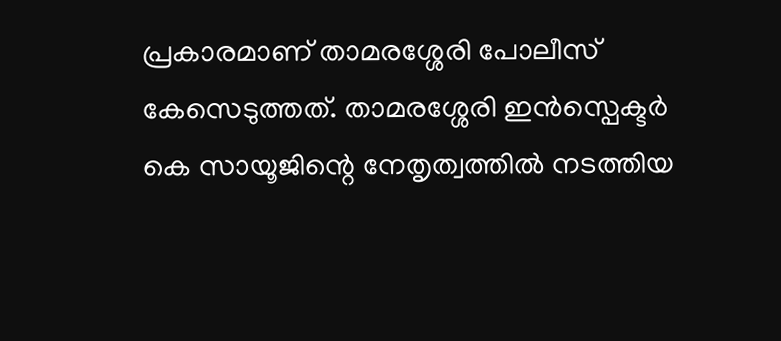പ്രകാരമാണ് താമരശ്ശേരി പോലീസ് കേസെടുത്തത്. താമരശ്ശേരി ഇൻസ്പെക്ടർ കെ സായൂജിന്റെ നേതൃത്വത്തിൽ നടത്തിയ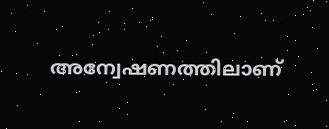അന്വേഷണത്തിലാണ്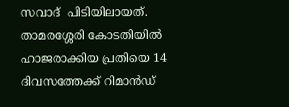സവാദ്  പിടിയിലായത്. താമരശ്ശേരി കോടതിയിൽ ഹാജരാക്കിയ പ്രതിയെ 14 ദിവസത്തേക്ക് റിമാൻഡ്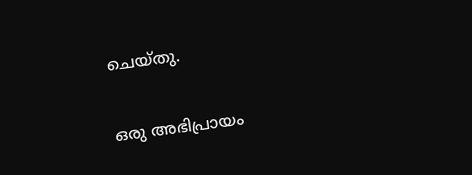ചെയ്തു.

ഒരു അഭിപ്രായം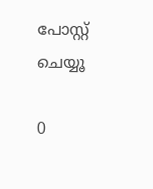പോസ്റ്റ് ചെയ്യൂ

0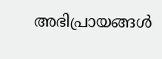അഭിപ്രായങ്ങള്‍